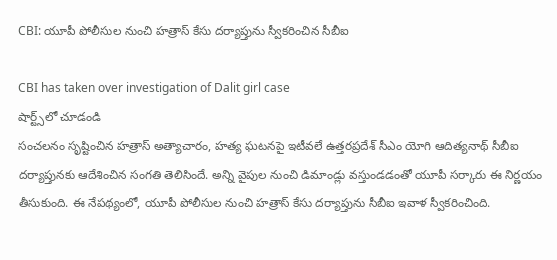CBI: యూపీ పోలీసుల నుంచి హత్రాస్ కేసు దర్యాప్తును స్వీకరించిన సీబీఐ

CBI has taken over investigation of Dalit girl case
షార్ట్స్‌లో చూడండి
సంచలనం సృష్టించిన హత్రాస్ అత్యాచారం, హత్య ఘటనపై ఇటీవలే ఉత్తరప్రదేశ్ సీఎం యోగి ఆదిత్యనాథ్ సీబీఐ దర్యాప్తునకు ఆదేశించిన సంగతి తెలిసిందే. అన్ని వైపుల నుంచి డిమాండ్లు వస్తుండడంతో యూపీ సర్కారు ఈ నిర్ణయం తీసుకుంది. ఈ నేపథ్యంలో, యూపీ పోలీసుల నుంచి హత్రాస్ కేసు దర్యాప్తును సీబీఐ ఇవాళ స్వీకరించింది.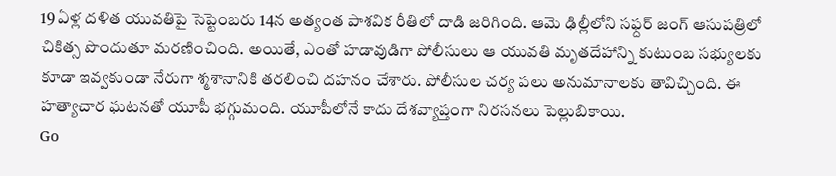19 ఏళ్ల దళిత యువతిపై సెప్టెంబరు 14న అత్యంత పాశవిక రీతిలో దాడి జరిగింది. ఆమె ఢిల్లీలోని సఫ్దర్ జంగ్ ఆసుపత్రిలో చికిత్స పొందుతూ మరణించింది. అయితే, ఎంతో హడావుడిగా పోలీసులు ఆ యువతి మృతదేహాన్ని కుటుంబ సభ్యులకు కూడా ఇవ్వకుండా నేరుగా శ్మశానానికి తరలించి దహనం చేశారు. పోలీసుల చర్య పలు అనుమానాలకు తావిచ్చింది. ఈ హత్యాచార ఘటనతో యూపీ భగ్గుమంది. యూపీలోనే కాదు దేశవ్యాప్తంగా నిరసనలు పెల్లుబికాయి.
Go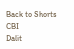Back to Shorts
CBI
Dalit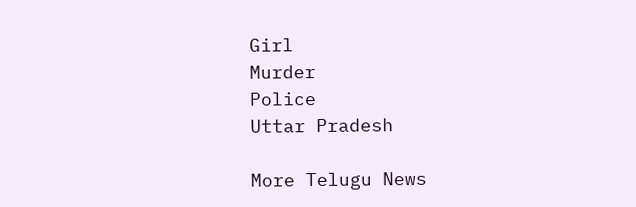Girl
Murder
Police
Uttar Pradesh

More Telugu News